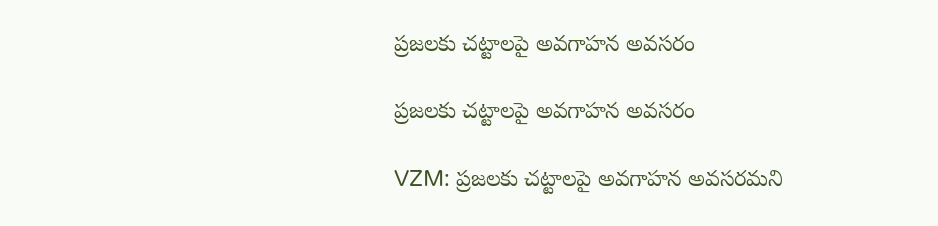ప్రజలకు చట్టాలపై అవగాహన అవసరం

ప్రజలకు చట్టాలపై అవగాహన అవసరం

VZM: ప్రజలకు చట్టాలపై అవగాహన అవసరమని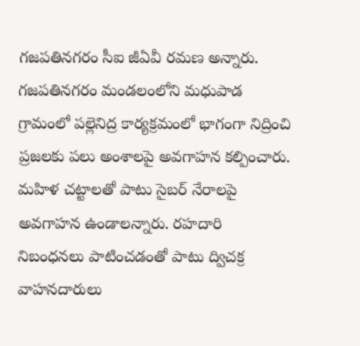గజపతినగరం సీఐ జీఏవీ రమణ అన్నారు. గజపతినగరం మండలంలోని మధుపాడ గ్రామంలో పల్లెనిద్ర కార్యక్రమంలో భాగంగా నిద్రించి ప్రజలకు పలు అంశాలపై అవగాహన కల్పించారు. మహిళ చట్టాలతో పాటు సైబర్ నేరాలపై అవగాహన ఉండాలన్నారు. రహదారి నిబంధనలు పాటించడంతో పాటు ద్విచక్ర వాహనదారులు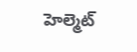హెల్మెట్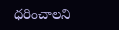ధరించాలని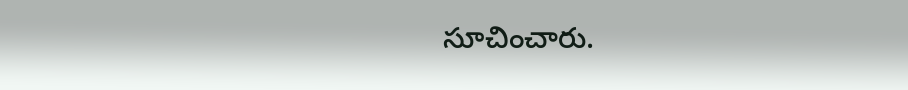సూచించారు.